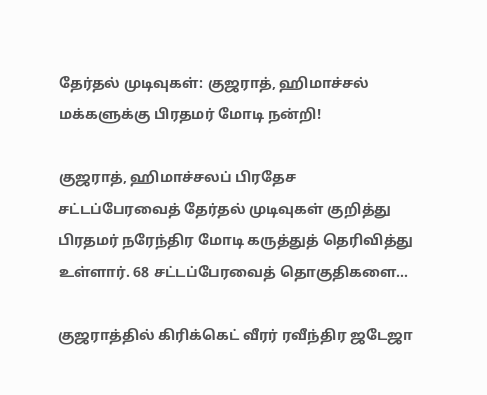தேர்தல் முடிவுகள்: குஜராத், ஹிமாச்சல் மக்களுக்கு பிரதமர் மோடி நன்றி!

குஜராத், ஹிமாச்சலப் பிரதேச சட்டப்பேரவைத் தேர்தல் முடிவுகள் குறித்து பிரதமர் நரேந்திர மோடி கருத்துத் தெரிவித்து உள்ளார். 68 சட்டப்பேரவைத் தொகுதிகளை…

குஜராத்தில் கிரிக்கெட் வீரர் ரவீந்திர ஜடேஜா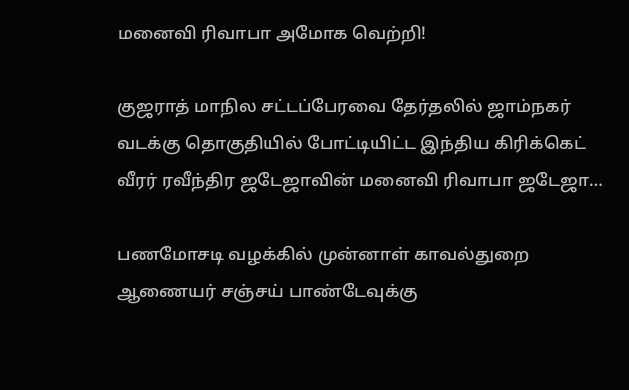மனைவி ரிவாபா அமோக வெற்றி!

குஜராத் மாநில சட்டப்பேரவை தேர்தலில் ஜாம்நகர் வடக்கு தொகுதியில் போட்டியிட்ட இந்திய கிரிக்கெட் வீரர் ரவீந்திர ஜடேஜாவின் மனைவி ரிவாபா ஜடேஜா…

பணமோசடி வழக்கில் முன்னாள் காவல்துறை ஆணையர் சஞ்சய் பாண்டேவுக்கு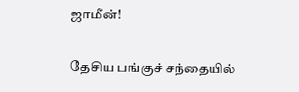ஜாமீன்!

தேசிய பங்குச் சந்தையில்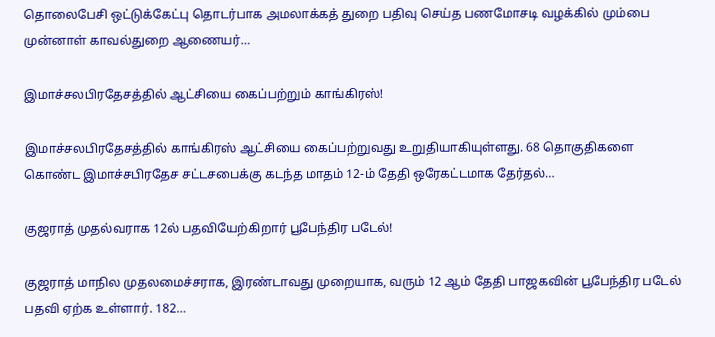தொலைபேசி ஒட்டுக்கேட்பு தொடர்பாக அமலாக்கத் துறை பதிவு செய்த பணமோசடி வழக்கில் மும்பை முன்னாள் காவல்துறை ஆணையர்…

இமாச்சலபிரதேசத்தில் ஆட்சியை கைப்பற்றும் காங்கிரஸ்!

இமாச்சலபிரதேசத்தில் காங்கிரஸ் ஆட்சியை கைப்பற்றுவது உறுதியாகியுள்ளது. 68 தொகுதிகளை கொண்ட இமாச்சபிரதேச சட்டசபைக்கு கடந்த மாதம் 12-ம் தேதி ஒரேகட்டமாக தேர்தல்…

குஜராத் முதல்வராக 12ல் பதவியேற்கிறார் பூபேந்திர படேல்!

குஜராத் மாநில முதலமைச்சராக, இரண்டாவது முறையாக, வரும் 12 ஆம் தேதி பாஜகவின் பூபேந்திர படேல் பதவி ஏற்க உள்ளார். 182…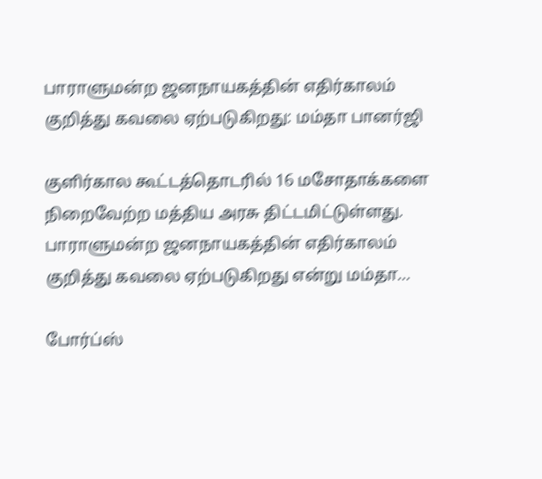பாராளுமன்ற ஜனநாயகத்தின் எதிர்காலம் குறித்து கவலை ஏற்படுகிறது: மம்தா பானர்ஜி

குளிர்கால கூட்டத்தொடரில் 16 மசோதாக்களை நிறைவேற்ற மத்திய அரசு திட்டமிட்டுள்ளது. பாராளுமன்ற ஜனநாயகத்தின் எதிர்காலம் குறித்து கவலை ஏற்படுகிறது என்று மம்தா…

போர்ப்ஸ்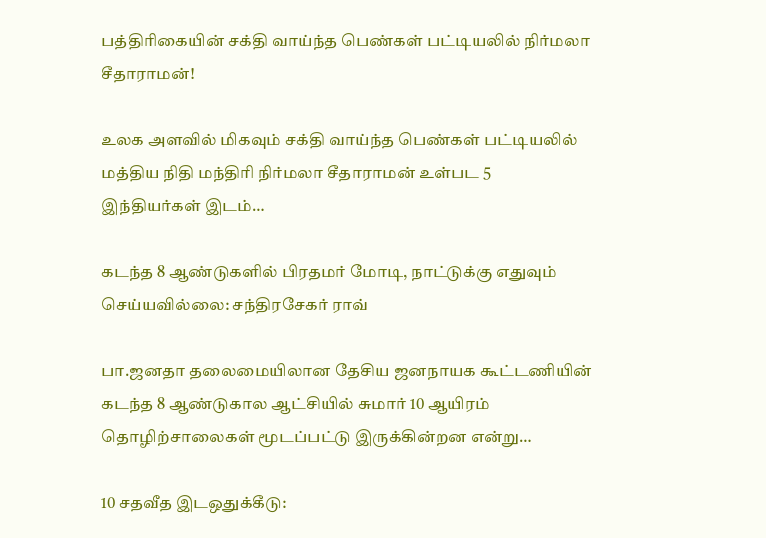பத்திரிகையின் சக்தி வாய்ந்த பெண்கள் பட்டியலில் நிர்மலா சீதாராமன்!

உலக அளவில் மிகவும் சக்தி வாய்ந்த பெண்கள் பட்டியலில் மத்திய நிதி மந்திரி நிர்மலா சீதாராமன் உள்பட 5 இந்தியர்கள் இடம்…

கடந்த 8 ஆண்டுகளில் பிரதமர் மோடி, நாட்டுக்கு எதுவும் செய்யவில்லை: சந்திரசேகர் ராவ்

பா.ஜனதா தலைமையிலான தேசிய ஜனநாயக கூட்டணியின் கடந்த 8 ஆண்டுகால ஆட்சியில் சுமார் 10 ஆயிரம் தொழிற்சாலைகள் மூடப்பட்டு இருக்கின்றன என்று…

10 சதவீத இடஒதுக்கீடு: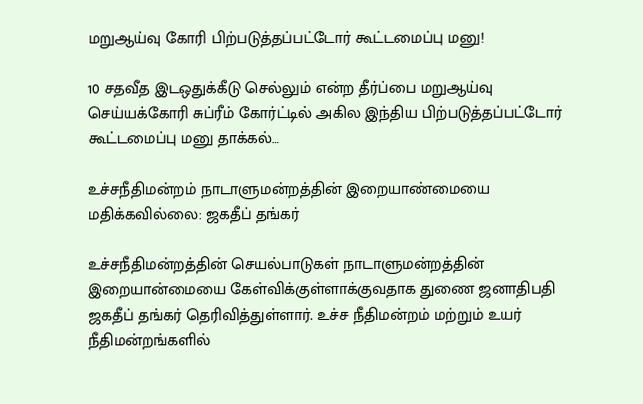மறுஆய்வு கோரி பிற்படுத்தப்பட்டோர் கூட்டமைப்பு மனு!

10 சதவீத இடஒதுக்கீடு செல்லும் என்ற தீர்ப்பை மறுஆய்வு செய்யக்கோரி சுப்ரீம் கோர்ட்டில் அகில இந்திய பிற்படுத்தப்பட்டோர் கூட்டமைப்பு மனு தாக்கல்…

உச்சநீதிமன்றம் நாடாளுமன்றத்தின் இறையாண்மையை மதிக்கவில்லை: ஜகதீப் தங்கர்

உச்சநீதிமன்றத்தின் செயல்பாடுகள் நாடாளுமன்றத்தின் இறையான்மையை கேள்விக்குள்ளாக்குவதாக துணை ஜனாதிபதி ஜகதீப் தங்கர் தெரிவித்துள்ளார். உச்ச நீதிமன்றம் மற்றும் உயர் நீதிமன்றங்களில்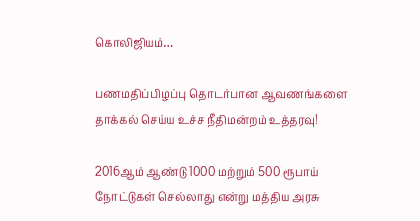கொலிஜியம்…

பணமதிப்பிழப்பு தொடர்பான ஆவணங்களை தாக்கல் செய்ய உச்ச நீதிமன்றம் உத்தரவு!

2016ஆம் ஆண்டு 1000 மற்றும் 500 ரூபாய் நோட்டுகள் செல்லாது என்று மத்திய அரசு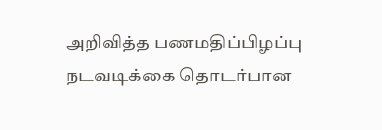அறிவித்த பணமதிப்பிழப்பு நடவடிக்கை தொடர்பான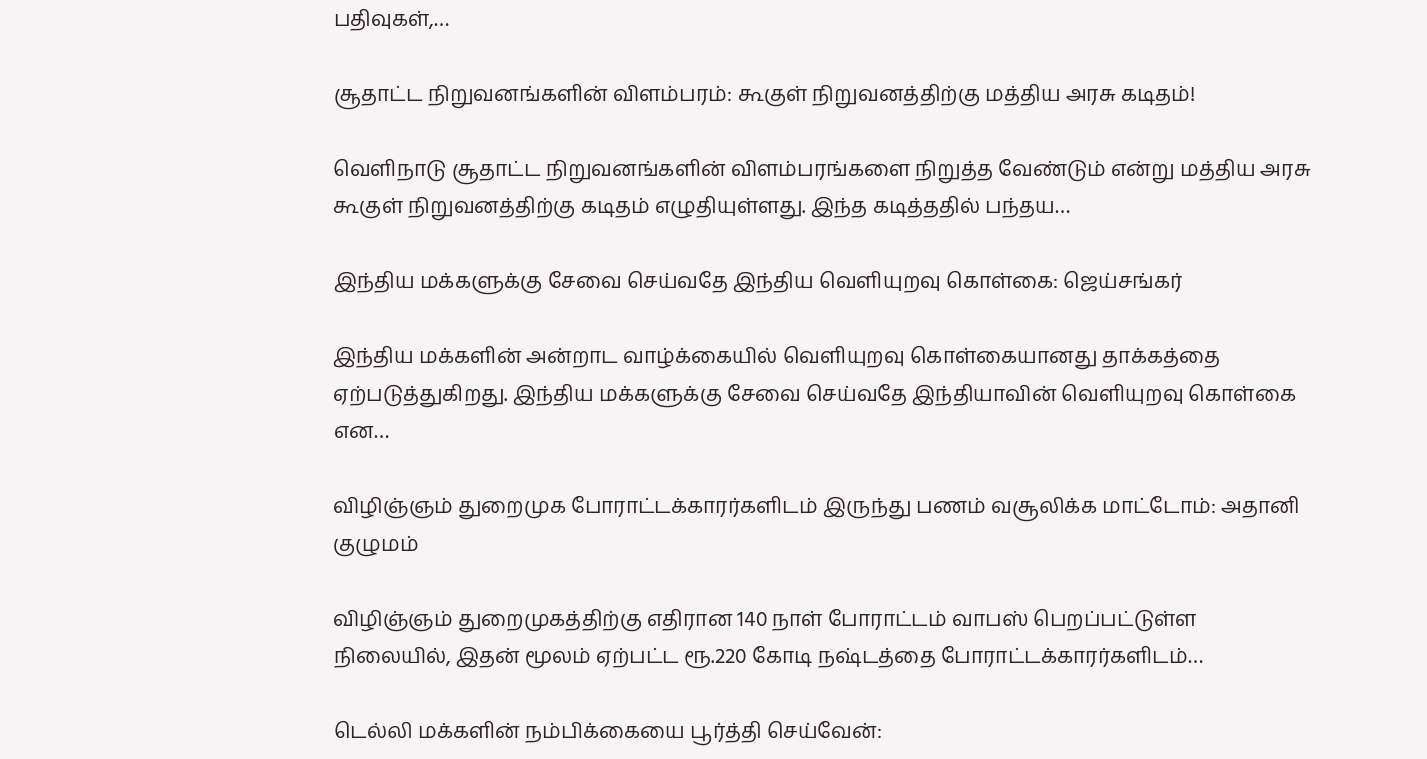பதிவுகள்,…

சூதாட்ட நிறுவனங்களின் விளம்பரம்: கூகுள் நிறுவனத்திற்கு மத்திய அரசு கடிதம்!

வெளிநாடு சூதாட்ட நிறுவனங்களின் விளம்பரங்களை நிறுத்த வேண்டும் என்று மத்திய அரசு கூகுள் நிறுவனத்திற்கு கடிதம் எழுதியுள்ளது. இந்த கடித்ததில் பந்தய…

இந்திய மக்களுக்கு சேவை செய்வதே இந்திய வெளியுறவு கொள்கை: ஜெய்சங்கர்

இந்திய மக்களின் அன்றாட வாழ்க்கையில் வெளியுறவு கொள்கையானது தாக்கத்தை ஏற்படுத்துகிறது. இந்திய மக்களுக்கு சேவை செய்வதே இந்தியாவின் வெளியுறவு கொள்கை என…

விழிஞ்ஞம் துறைமுக போராட்டக்காரர்களிடம் இருந்து பணம் வசூலிக்க மாட்டோம்: அதானி குழுமம்

விழிஞ்ஞம் துறைமுகத்திற்கு எதிரான 140 நாள் போராட்டம் வாபஸ் பெறப்பட்டுள்ள நிலையில், இதன் மூலம் ஏற்பட்ட ரூ.220 கோடி நஷ்டத்தை போராட்டக்காரர்களிடம்…

டெல்லி மக்களின் நம்பிக்கையை பூர்த்தி செய்வேன்: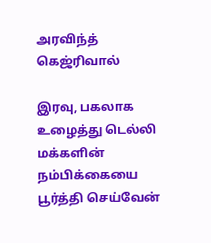அரவிந்த் கெஜ்ரிவால்

இரவு, பகலாக உழைத்து டெல்லி மக்களின் நம்பிக்கையை பூர்த்தி செய்வேன்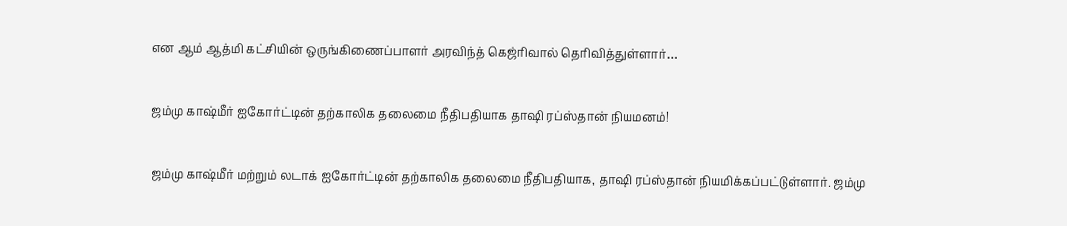என ஆம் ஆத்மி கட்சியின் ஒருங்கிணைப்பாளர் அரவிந்த் கெஜ்ரிவால் தெரிவித்துள்ளார்…

ஜம்மு காஷ்மீர் ஐகோர்ட்டின் தற்காலிக தலைமை நீதிபதியாக தாஷி ரப்ஸ்தான் நியமனம்!

ஜம்மு காஷ்மீர் மற்றும் லடாக் ஐகோர்ட்டின் தற்காலிக தலைமை நீதிபதியாக, தாஷி ரப்ஸ்தான் நியமிக்கப்பட்டுள்ளார். ஜம்மு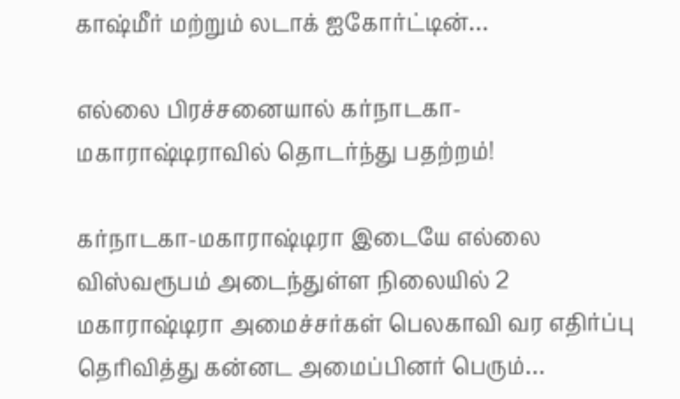காஷ்மீர் மற்றும் லடாக் ஐகோர்ட்டின்…

எல்லை பிரச்சனையால் கர்நாடகா-மகாராஷ்டிராவில் தொடர்ந்து பதற்றம்!

கர்நாடகா-மகாராஷ்டிரா இடையே எல்லை விஸ்வரூபம் அடைந்துள்ள நிலையில் 2 மகாராஷ்டிரா அமைச்சர்கள் பெலகாவி வர எதிர்ப்பு தெரிவித்து கன்னட அமைப்பினர் பெரும்…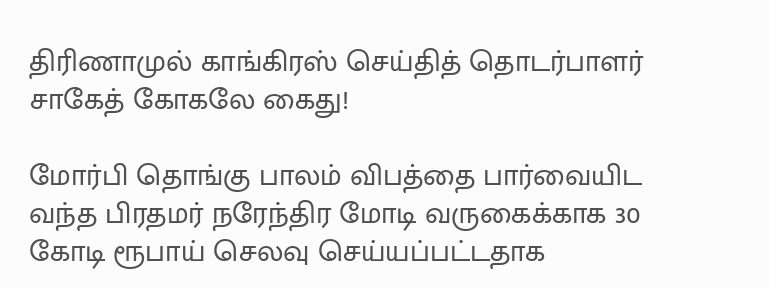திரிணாமுல் காங்கிரஸ் செய்தித் தொடர்பாளர் சாகேத் கோகலே கைது!

மோர்பி தொங்கு பாலம் விபத்தை பார்வையிட வந்த பிரதமர் நரேந்திர மோடி வருகைக்காக 30 கோடி ரூபாய் செலவு செய்யப்பட்டதாக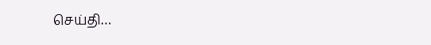செய்தி…